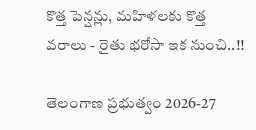కొత్త పెన్షన్లు, మహిళలకు కొత్త వరాలు - రైతు భరోసా ఇక నుంచి..!!

తెలంగాణ ప్రభుత్వం 2026-27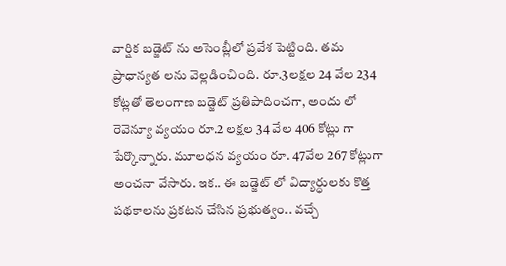వార్షిక బడ్జెట్ ను అసెంబ్లీలో ప్రవేశ పెట్టింది. తమ ప్రాధాన్యత లను వెల్లడించింది. రూ.3లక్షల 24 వేల 234 కోట్లతో తెలంగాణ బడ్జెట్ ప్రతిపాదించగా, అందు లో రెవెన్యూ వ్యయం రూ.2 లక్షల 34 వేల 406 కోట్లు గా పేర్కొన్నారు. మూలధన వ్యయం రూ. 47వేల 267 కోట్లుగా అంచనా వేసారు. ఇక.. ఈ బడ్జెట్ లో విద్యార్ధులకు కొత్త పథకాలను ప్రకటన చేసిన ప్రభుత్వం.. వచ్చే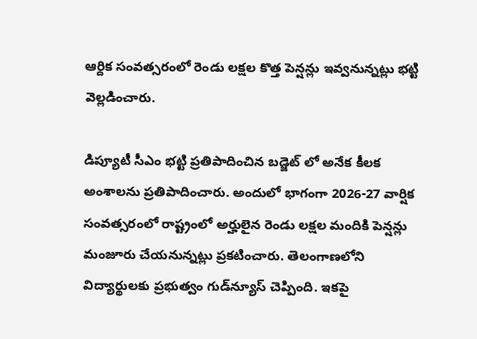ఆర్దిక సంవత్సరంలో రెండు లక్షల కొత్త పెన్షన్లు ఇవ్వనున్నట్లు భట్టి వెల్లడించారు.

డిప్యూటీ సీఎం భట్టి ప్రతిపాదించిన బడ్జెట్ లో అనేక కీలక అంశాలను ప్రతిపాదించారు. అందులో భాగంగా 2026-27 వార్షిక సంవత్సరంలో రాష్ట్రంలో అర్హులైన రెండు లక్షల మందికి పెన్షన్లు మంజూరు చేయనున్నట్లు ప్రకటించారు. తెలంగాణలోని విద్యార్థులకు ప్రభుత్వం గుడ్‌న్యూస్ చెప్పింది. ఇకపై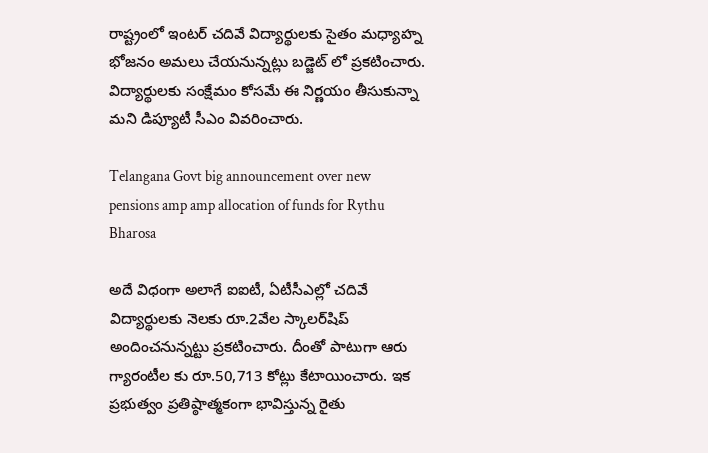రాష్ట్రంలో ఇంటర్ చదివే విద్యార్థులకు సైతం మధ్యాహ్న భోజనం అమలు చేయనున్నట్లు బడ్జెట్ లో ప్రకటించారు. విద్యార్థులకు సంక్షేమం కోసమే ఈ నిర్ణయం తీసుకున్నా మని డిప్యూటీ సీఎం వివరించారు.

Telangana Govt big announcement over new pensions amp amp allocation of funds for Rythu Bharosa

అదే విధంగా అలాగే ఐఐటీ, ఏటీసీఎల్లో చదివే విద్యార్థులకు నెలకు రూ.2వేల స్కాలర్‌షిప్ అందించనున్నట్టు ప్రకటించారు. దీంతో పాటుగా ఆరు గ్యారంటీల కు రూ.50,713 కోట్లు కేటాయించారు. ఇక ప్రభుత్వం ప్రతిష్ఠాత్మకంగా భావిస్తున్న రైతు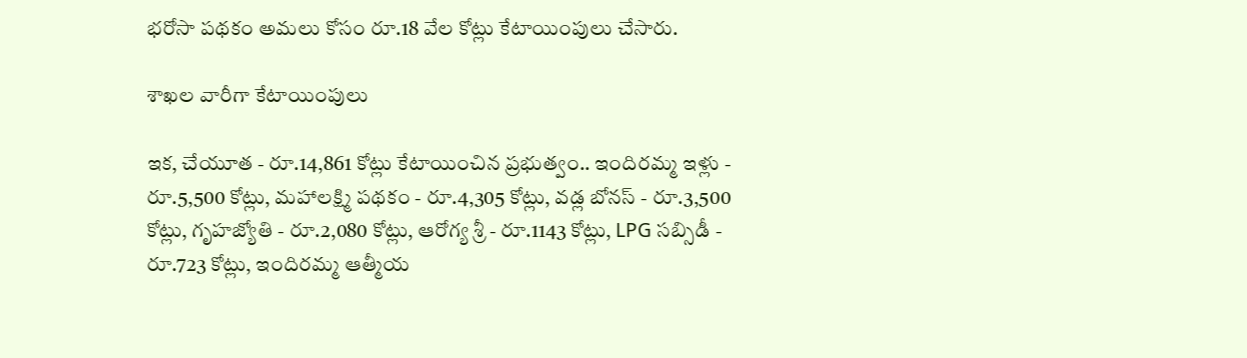భరోసా పథకం అమలు కోసం రూ.18 వేల కోట్లు కేటాయింపులు చేసారు.

శాఖల వారీగా కేటాయింపులు

ఇక, చేయూత - రూ.14,861 కోట్లు కేటాయించిన ప్రభుత్వం.. ఇందిరమ్మ ఇళ్లు - రూ.5,500 కోట్లు, మహాలక్ష్మి పథకం - రూ.4,305 కోట్లు, వడ్ల బోనస్ - రూ.3,500 కోట్లు, గృహజ్యోతి - రూ.2,080 కోట్లు, ఆరోగ్య శ్రీ - రూ.1143 కోట్లు, LPG సబ్సిడీ - రూ.723 కోట్లు, ఇందిరమ్మ ఆత్మీయ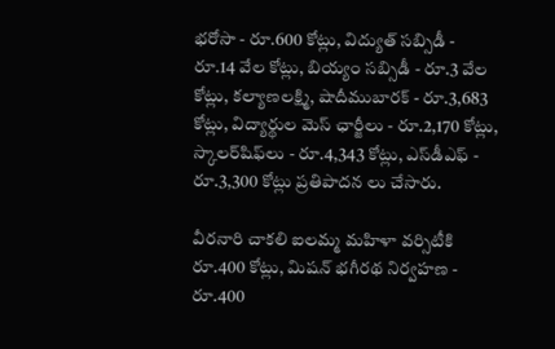భరోసా - రూ.600 కోట్లు, విద్యుత్‌ సబ్సిడీ - రూ.14 వేల కోట్లు, బియ్యం సబ్సిడీ - రూ.3 వేల కోట్లు, కల్యాణలక్ష్మి, షాదీముబారక్ - రూ.3,683 కోట్లు, విద్యార్థుల మెస్ ఛార్జీలు - రూ.2,170 కోట్లు, స్కాలర్‌షిఫ్‌లు - రూ.4,343 కోట్లు, ఎస్‌డీఎఫ్‌ - రూ.3,300 కోట్లు ప్రతిపాదన లు చేసారు.

వీరనారి చాకలి ఐలమ్మ మహిళా వర్సిటీకి రూ.400 కోట్లు, మిషన్‌ భగీరథ నిర్వహణ - రూ.400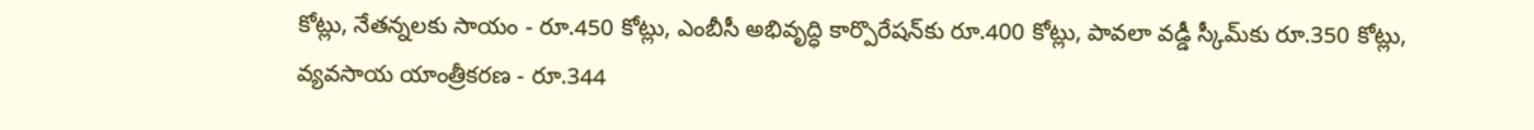కోట్లు, నేతన్నలకు సాయం - రూ.450 కోట్లు, ఎంబీసీ అభివృద్ధి కార్పొరేషన్‌కు రూ.400 కోట్లు, పావలా వడ్డీ స్కీమ్‌కు రూ.350 కోట్లు, వ్యవసాయ యాంత్రీకరణ - రూ.344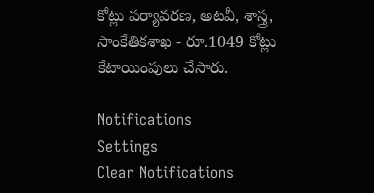కోట్లు పర్యావరణ, అటవీ, శాస్త్ర, సాంకేతికశాఖ - రూ.1049 కోట్లు కేటాయింపులు చేసారు.

Notifications
Settings
Clear Notifications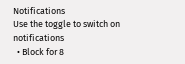Notifications
Use the toggle to switch on notifications
  • Block for 8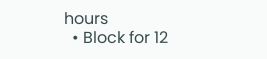hours
  • Block for 12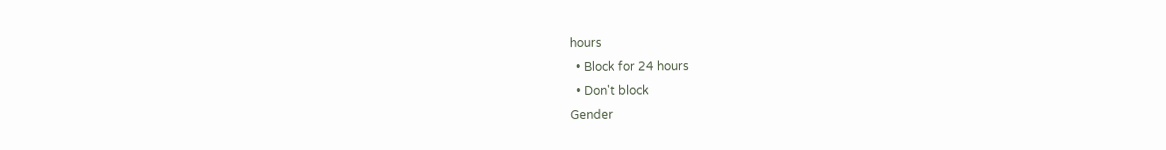hours
  • Block for 24 hours
  • Don't block
Gender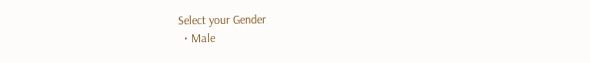Select your Gender
  • Male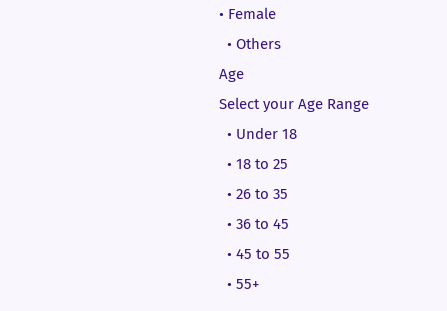• Female
  • Others
Age
Select your Age Range
  • Under 18
  • 18 to 25
  • 26 to 35
  • 36 to 45
  • 45 to 55
  • 55+